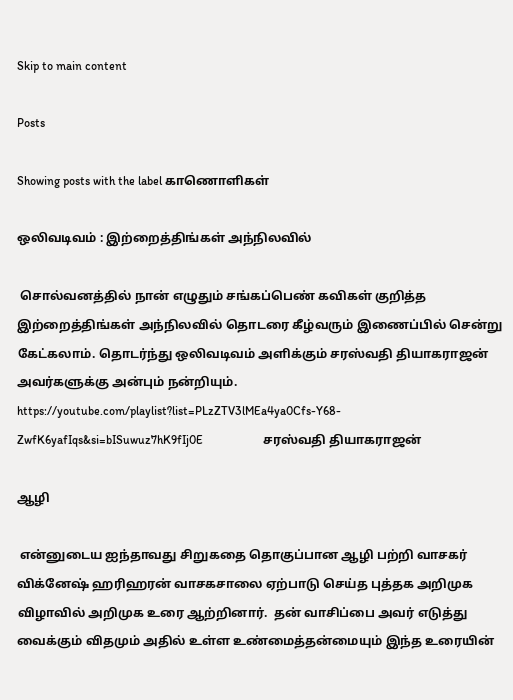Skip to main content

Posts

Showing posts with the label காணொளிகள்

ஒலிவடிவம் : இற்றைத்திங்கள் அந்நிலவில்

 சொல்வனத்தில் நான் எழுதும் சங்கப்பெண் கவிகள் குறித்த இற்றைத்திங்கள் அந்நிலவில் தொடரை கீழ்வரும் இணைப்பில் சென்று கேட்கலாம். தொடர்ந்து ஒலிவடிவம் அளிக்கும் சரஸ்வதி தியாகராஜன் அவர்களுக்கு அன்பும் நன்றியும். https://youtube.com/playlist?list=PLzZTV3lMEa4ya0Cfs-Y68-ZwfK6yafIqs&si=bISuwuz7hK9fIj0E                    சரஸ்வதி தியாகராஜன்

ஆழி

 என்னுடைய ஐந்தாவது சிறுகதை தொகுப்பான ஆழி பற்றி வாசகர் விக்னேஷ் ஹரிஹரன் வாசகசாலை ஏற்பாடு செய்த புத்தக அறிமுக விழாவில் அறிமுக உரை ஆற்றினார்.  தன் வாசிப்பை அவர் எடுத்து வைக்கும் விதமும் அதில் உள்ள உண்மைத்தன்மையும் இந்த உரையின்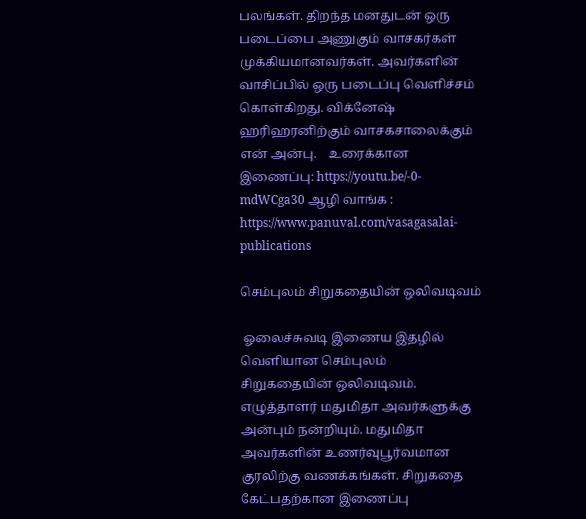பலங்கள். திறந்த மனதுடன் ஒரு படைப்பை அணுகும் வாசகர்கள் முக்கியமானவர்கள். அவர்களின் வாசிப்பில் ஒரு படைப்பு வெளிச்சம் கொள்கிறது. விக்னேஷ் ஹரிஹரனிற்கும் வாசகசாலைக்கும் என் அன்பு.    உரைக்கான இணைப்பு: https://youtu.be/-0-mdWCga30 ஆழி வாங்க : https://www.panuval.com/vasagasalai-publications

செம்புலம் சிறுகதையின் ஒலிவடிவம்

 ஓலைச்சுவடி இணைய இதழில் வெளியான செம்புலம் சிறுகதையின் ஒலிவடிவம். எழுத்தாளர் மதுமிதா அவர்களுக்கு அன்பும் நன்றியும். மதுமிதா அவர்களின் உணர்வுபூர்வமான குரலிற்கு வணக்கங்கள். சிறுகதை கேட்பதற்கான இணைப்பு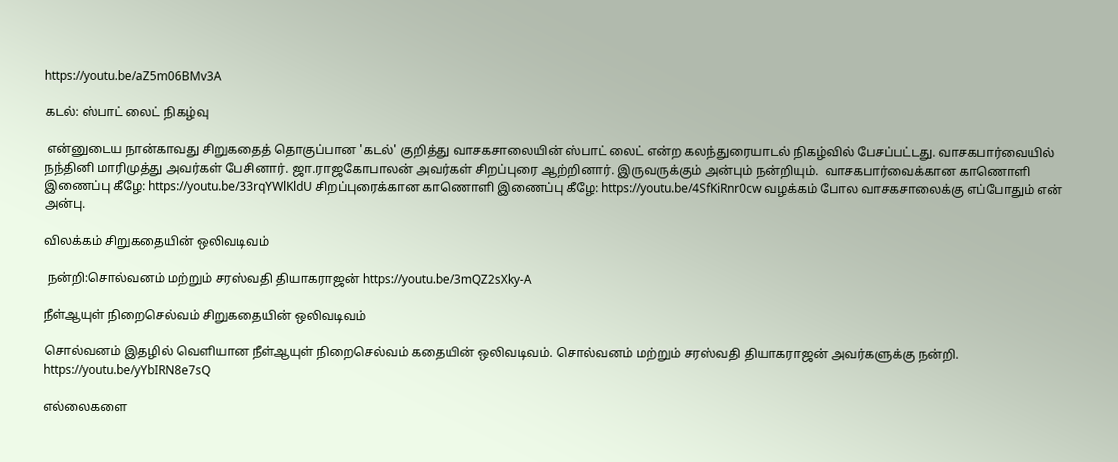https://youtu.be/aZ5m06BMv3A

கடல்: ஸ்பாட் லைட் நிகழ்வு

 என்னுடைய நான்காவது சிறுகதைத் தொகுப்பான 'கடல்' குறித்து வாசகசாலையின் ஸ்பாட் லைட் என்ற கலந்துரையாடல் நிகழ்வில் பேசப்பட்டது. வாசகபார்வையில் நந்தினி மாரிமுத்து அவர்கள் பேசினார். ஜா.ராஜகோபாலன் அவர்கள் சிறப்புரை ஆற்றினார். இருவருக்கும் அன்பும் நன்றியும்.  வாசகபார்வைக்கான காணொளி இணைப்பு கீழே: https://youtu.be/33rqYWlKldU சிறப்புரைக்கான காணொளி இணைப்பு கீழே: https://youtu.be/4SfKiRnr0cw வழக்கம் போல வாசகசாலைக்கு எப்போதும் என் அன்பு.

விலக்கம் சிறுகதையின் ஒலிவடிவம்

 நன்றி:சொல்வனம் மற்றும் சரஸ்வதி தியாகராஜன் https://youtu.be/3mQZ2sXky-A

நீள்ஆயுள் நிறைசெல்வம் சிறுகதையின் ஒலிவடிவம்

சொல்வனம் இதழில் வெளியான நீள்ஆயுள் நிறைசெல்வம் கதையின் ஒலிவடிவம். சொல்வனம் மற்றும் சரஸ்வதி தியாகராஜன் அவர்களுக்கு நன்றி.   https://youtu.be/yYbIRN8e7sQ

எல்லைகளை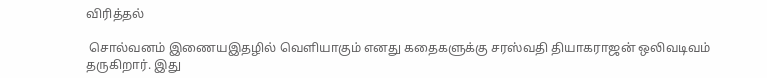விரித்தல்

 சொல்வனம் இணையஇதழில் வெளியாகும் எனது கதைகளுக்கு சரஸ்வதி தியாகராஜன் ஒலிவடிவம் தருகிறார். இது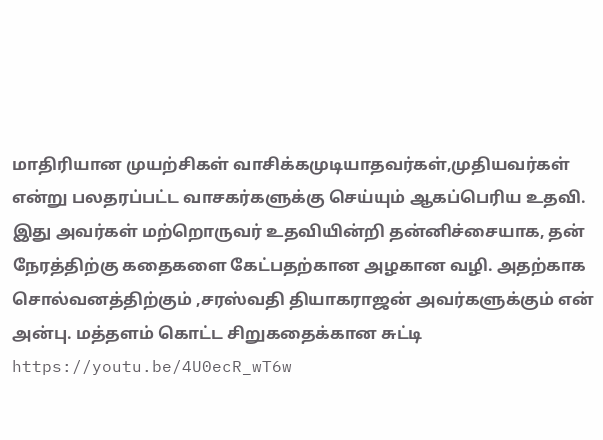மாதிரியான முயற்சிகள் வாசிக்கமுடியாதவர்கள்,முதியவர்கள்  என்று பலதரப்பட்ட வாசகர்களுக்கு செய்யும் ஆகப்பெரிய உதவி. இது அவர்கள் மற்றொருவர் உதவியின்றி தன்னிச்சையாக, தன் நேரத்திற்கு கதைகளை கேட்பதற்கான அழகான வழி. அதற்காக சொல்வனத்திற்கும் ,சரஸ்வதி தியாகராஜன் அவர்களுக்கும் என் அன்பு. மத்தளம் கொட்ட சிறுகதைக்கான சுட்டி https://youtu.be/4U0ecR_wT6w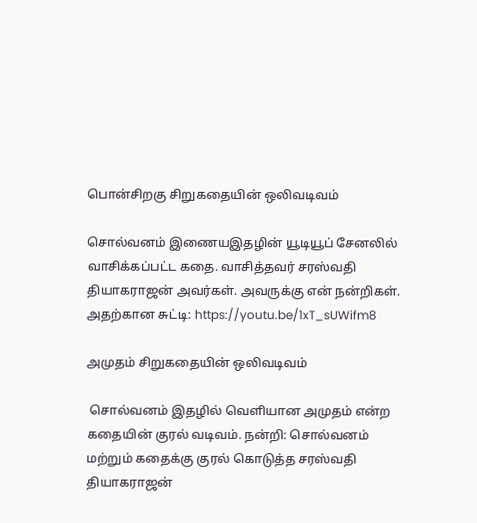பொன்சிறகு சிறுகதையின் ஒலிவடிவம்

சொல்வனம் இணையஇதழின் யூடியூப் சேனலில் வாசிக்கப்பட்ட கதை. வாசித்தவர் சரஸ்வதி தியாகராஜன் அவர்கள். அவருக்கு என் நன்றிகள். அதற்கான சுட்டி: https://youtu.be/1xT_sUWifm8

அமுதம் சிறுகதையின் ஒலிவடிவம்

 சொல்வனம் இதழில் வெளியான அமுதம் என்ற கதையின் குரல் வடிவம். நன்றி: சொல்வனம் மற்றும் கதைக்கு குரல் கொடுத்த சரஸ்வதி தியாகராஜன்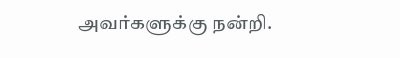அவர்களுக்கு நன்றி.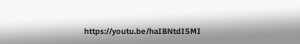https://youtu.be/haIBNtdI5MI